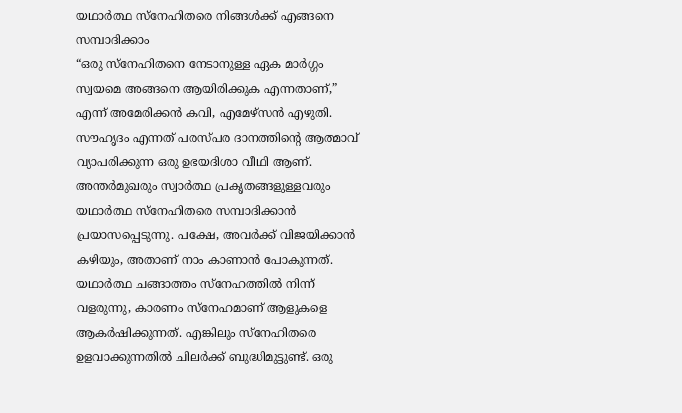യഥാർത്ഥ സ്നേഹിതരെ നിങ്ങൾക്ക് എങ്ങനെ സമ്പാദിക്കാം
“ഒരു സ്നേഹിതനെ നേടാനുള്ള ഏക മാർഗ്ഗം സ്വയമെ അങ്ങനെ ആയിരിക്കുക എന്നതാണ്,” എന്ന് അമേരിക്കൻ കവി, എമേഴ്സൻ എഴുതി. സൗഹൃദം എന്നത് പരസ്പര ദാനത്തിന്റെ ആത്മാവ് വ്യാപരിക്കുന്ന ഒരു ഉഭയദിശാ വീഥി ആണ്. അന്തർമുഖരും സ്വാർത്ഥ പ്രകൃതങ്ങളുള്ളവരും യഥാർത്ഥ സ്നേഹിതരെ സമ്പാദിക്കാൻ പ്രയാസപ്പെടുന്നു. പക്ഷേ, അവർക്ക് വിജയിക്കാൻ കഴിയും, അതാണ് നാം കാണാൻ പോകുന്നത്.
യഥാർത്ഥ ചങ്ങാത്തം സ്നേഹത്തിൽ നിന്ന് വളരുന്നു, കാരണം സ്നേഹമാണ് ആളുകളെ ആകർഷിക്കുന്നത്. എങ്കിലും സ്നേഹിതരെ ഉളവാക്കുന്നതിൽ ചിലർക്ക് ബുദ്ധിമുട്ടുണ്ട്. ഒരു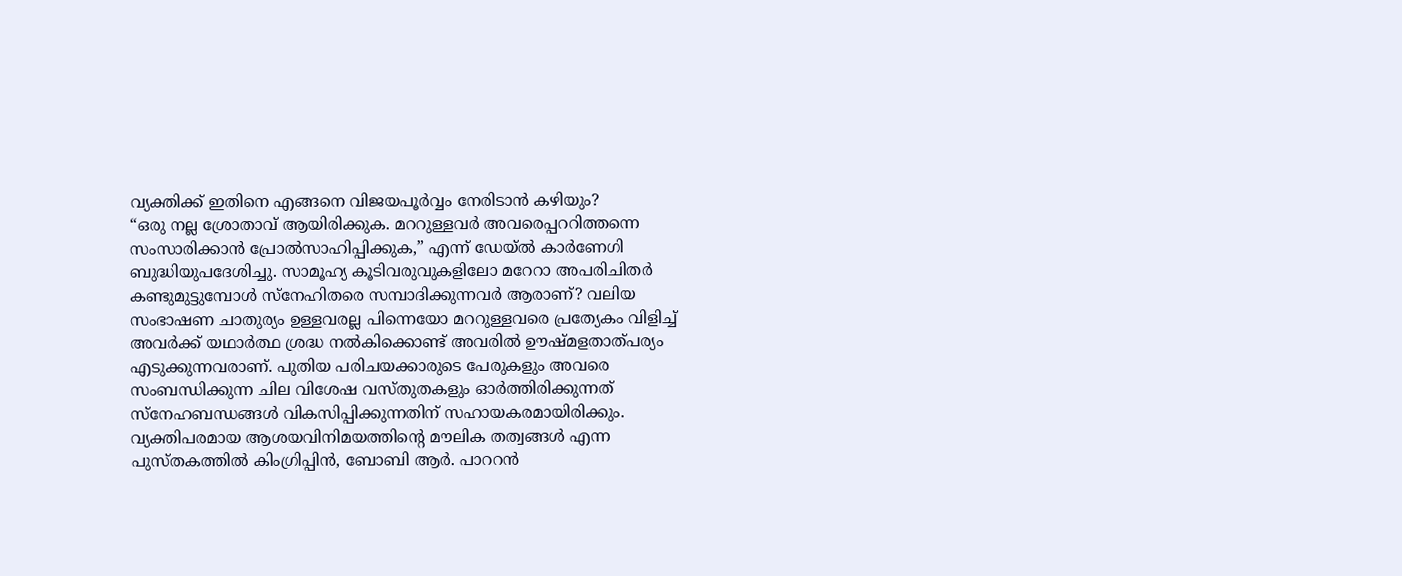വ്യക്തിക്ക് ഇതിനെ എങ്ങനെ വിജയപൂർവ്വം നേരിടാൻ കഴിയും?
“ഒരു നല്ല ശ്രോതാവ് ആയിരിക്കുക. മററുള്ളവർ അവരെപ്പററിത്തന്നെ സംസാരിക്കാൻ പ്രോൽസാഹിപ്പിക്കുക,” എന്ന് ഡേയ്ൽ കാർണേഗി ബുദ്ധിയുപദേശിച്ചു. സാമൂഹ്യ കൂടിവരുവുകളിലോ മറേറാ അപരിചിതർ കണ്ടുമുട്ടുമ്പോൾ സ്നേഹിതരെ സമ്പാദിക്കുന്നവർ ആരാണ്? വലിയ സംഭാഷണ ചാതുര്യം ഉള്ളവരല്ല പിന്നെയോ മററുള്ളവരെ പ്രത്യേകം വിളിച്ച് അവർക്ക് യഥാർത്ഥ ശ്രദ്ധ നൽകിക്കൊണ്ട് അവരിൽ ഊഷ്മളതാത്പര്യം എടുക്കുന്നവരാണ്. പുതിയ പരിചയക്കാരുടെ പേരുകളും അവരെ സംബന്ധിക്കുന്ന ചില വിശേഷ വസ്തുതകളും ഓർത്തിരിക്കുന്നത് സ്നേഹബന്ധങ്ങൾ വികസിപ്പിക്കുന്നതിന് സഹായകരമായിരിക്കും.
വ്യക്തിപരമായ ആശയവിനിമയത്തിന്റെ മൗലിക തത്വങ്ങൾ എന്ന പുസ്തകത്തിൽ കിംഗ്രിപ്പിൻ, ബോബി ആർ. പാററൻ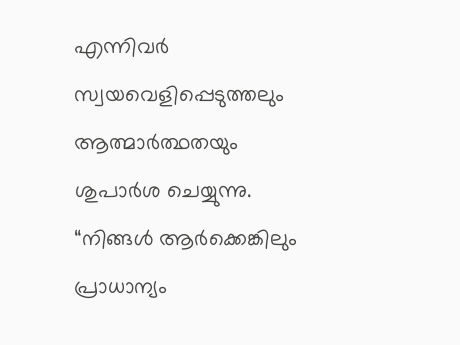എന്നിവർ സ്വയവെളിപ്പെടുത്തലും ആത്മാർത്ഥതയും ശുപാർശ ചെയ്യുന്നു. “നിങ്ങൾ ആർക്കെങ്കിലും പ്രാധാന്യം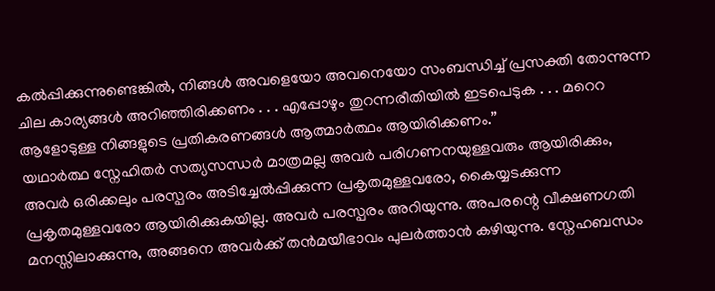കൽപ്പിക്കുന്നുണ്ടെങ്കിൽ, നിങ്ങൾ അവളെയോ അവനെയോ സംബന്ധിച്ച് പ്രസക്തി തോന്നുന്ന ചില കാര്യങ്ങൾ അറിഞ്ഞിരിക്കണം . . . എപ്പോഴും തുറന്നരീതിയിൽ ഇടപെടുക . . . മറെറ ആളോടുള്ള നിങ്ങളുടെ പ്രതികരണങ്ങൾ ആത്മാർത്ഥം ആയിരിക്കണം.”
യഥാർത്ഥ സ്നേഹിതർ സത്യസന്ധർ മാത്രമല്ല അവർ പരിഗണനയുള്ളവരും ആയിരിക്കും, അവർ ഒരിക്കലും പരസ്പരം അടിച്ചേൽപ്പിക്കുന്ന പ്രകൃതമുള്ളവരോ, കൈയ്യടക്കുന്ന പ്രകൃതമുള്ളവരോ ആയിരിക്കുകയില്ല. അവർ പരസ്പരം അറിയുന്നു. അപരന്റെ വീക്ഷണഗതി മനസ്സിലാക്കുന്നു, അങ്ങനെ അവർക്ക് തൻമയീഭാവം പുലർത്താൻ കഴിയുന്നു. സ്നേഹബന്ധം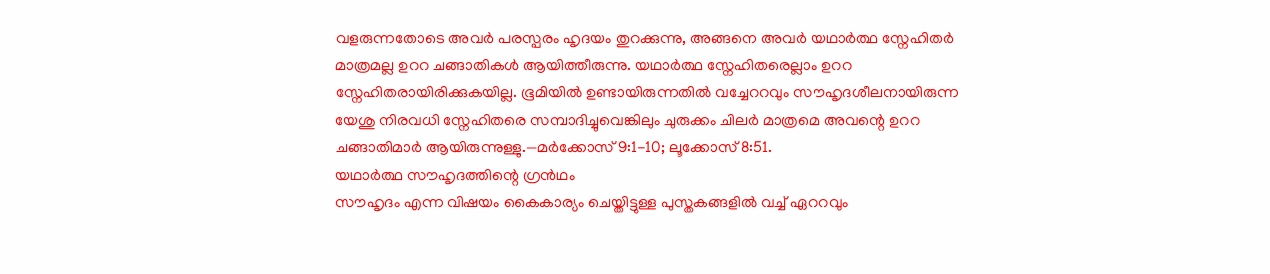വളരുന്നതോടെ അവർ പരസ്പരം ഹൃദയം തുറക്കുന്നു, അങ്ങനെ അവർ യഥാർത്ഥ സ്നേഹിതർ മാത്രമല്ല ഉററ ചങ്ങാതികൾ ആയിത്തീരുന്നു. യഥാർത്ഥ സ്നേഹിതരെല്ലാം ഉററ സ്നേഹിതരായിരിക്കുകയില്ല. ഭൂമിയിൽ ഉണ്ടായിരുന്നതിൽ വച്ചേററവും സൗഹൃദശീലനായിരുന്ന യേശു നിരവധി സ്നേഹിതരെ സമ്പാദിച്ചുവെങ്കിലും ചുരുക്കം ചിലർ മാത്രമെ അവന്റെ ഉററ ചങ്ങാതിമാർ ആയിരുന്നുള്ളു.—മർക്കോസ് 9:1-10; ലൂക്കോസ് 8:51.
യഥാർത്ഥ സൗഹൃദത്തിന്റെ ഗ്രൻഥം
സൗഹൃദം എന്ന വിഷയം കൈകാര്യം ചെയ്തിട്ടുള്ള പുസ്തകങ്ങളിൽ വച്ച് ഏററവും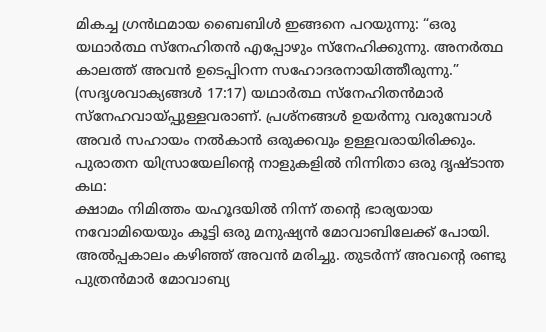മികച്ച ഗ്രൻഥമായ ബൈബിൾ ഇങ്ങനെ പറയുന്നു: “ഒരു യഥാർത്ഥ സ്നേഹിതൻ എപ്പോഴും സ്നേഹിക്കുന്നു. അനർത്ഥ കാലത്ത് അവൻ ഉടെപ്പിറന്ന സഹോദരനായിത്തീരുന്നു.” (സദൃശവാക്യങ്ങൾ 17:17) യഥാർത്ഥ സ്നേഹിതൻമാർ സ്നേഹവായ്പ്പുള്ളവരാണ്. പ്രശ്നങ്ങൾ ഉയർന്നു വരുമ്പോൾ അവർ സഹായം നൽകാൻ ഒരുക്കവും ഉള്ളവരായിരിക്കും. പുരാതന യിസ്രായേലിന്റെ നാളുകളിൽ നിന്നിതാ ഒരു ദൃഷ്ടാന്ത കഥ:
ക്ഷാമം നിമിത്തം യഹൂദയിൽ നിന്ന് തന്റെ ഭാര്യയായ നവോമിയെയും കൂട്ടി ഒരു മനുഷ്യൻ മോവാബിലേക്ക് പോയി. അൽപ്പകാലം കഴിഞ്ഞ് അവൻ മരിച്ചു. തുടർന്ന് അവന്റെ രണ്ടു പുത്രൻമാർ മോവാബ്യ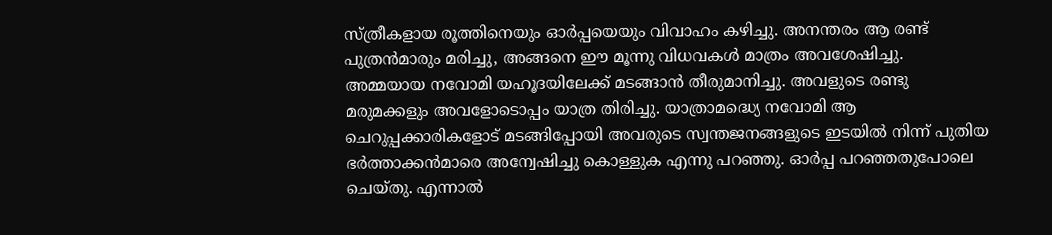സ്ത്രീകളായ രൂത്തിനെയും ഓർപ്പയെയും വിവാഹം കഴിച്ചു. അനന്തരം ആ രണ്ട് പുത്രൻമാരും മരിച്ചു, അങ്ങനെ ഈ മൂന്നു വിധവകൾ മാത്രം അവശേഷിച്ചു. അമ്മയായ നവോമി യഹൂദയിലേക്ക് മടങ്ങാൻ തീരുമാനിച്ചു. അവളുടെ രണ്ടു മരുമക്കളും അവളോടൊപ്പം യാത്ര തിരിച്ചു. യാത്രാമദ്ധ്യെ നവോമി ആ ചെറുപ്പക്കാരികളോട് മടങ്ങിപ്പോയി അവരുടെ സ്വന്തജനങ്ങളുടെ ഇടയിൽ നിന്ന് പുതിയ ഭർത്താക്കൻമാരെ അന്വേഷിച്ചു കൊള്ളുക എന്നു പറഞ്ഞു. ഓർപ്പ പറഞ്ഞതുപോലെ ചെയ്തു. എന്നാൽ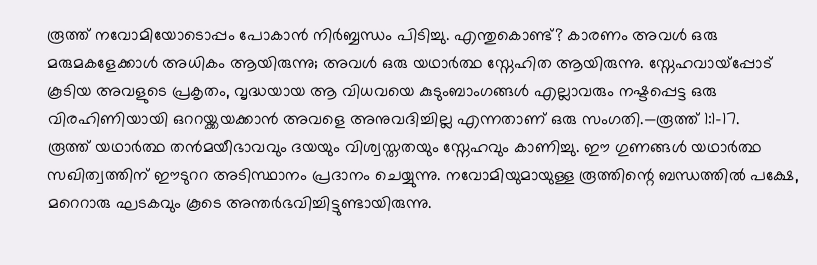രൂത്ത് നവോമിയോടൊപ്പം പോകാൻ നിർബ്ബന്ധം പിടിച്ചു. എന്തുകൊണ്ട്? കാരണം അവൾ ഒരു മരുമകളേക്കാൾ അധികം ആയിരുന്നു; അവൾ ഒരു യഥാർത്ഥ സ്നേഹിത ആയിരുന്നു. സ്നേഹവായ്പ്പോട് കൂടിയ അവളുടെ പ്രകൃതം, വൃദ്ധയായ ആ വിധവയെ കുടുംബാംഗങ്ങൾ എല്ലാവരും നഷ്ടപ്പെട്ട ഒരു വിരഹിണിയായി ഒററയ്ക്കയക്കാൻ അവളെ അനുവദിച്ചില്ല എന്നതാണ് ഒരു സംഗതി.—രൂത്ത് 1:1-17.
രൂത്ത് യഥാർത്ഥ തൻമയീഭാവവും ദയയും വിശ്വസ്തതയും സ്നേഹവും കാണിച്ചു. ഈ ഗുണങ്ങൾ യഥാർത്ഥ സഖിത്വത്തിന് ഈടുററ അടിസ്ഥാനം പ്രദാനം ചെയ്യുന്നു. നവോമിയുമായുള്ള രൂത്തിന്റെ ബന്ധത്തിൽ പക്ഷേ, മറെറാരു ഘടകവും കൂടെ അന്തർഭവിച്ചിട്ടുണ്ടായിരുന്നു.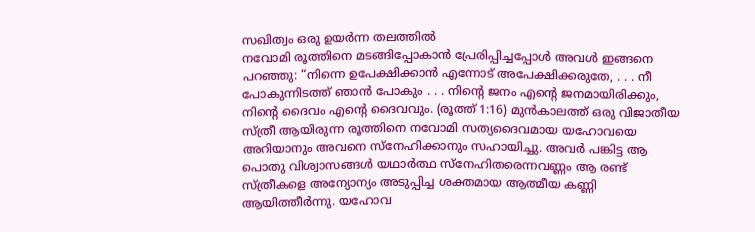സഖിത്വം ഒരു ഉയർന്ന തലത്തിൽ
നവോമി രൂത്തിനെ മടങ്ങിപ്പോകാൻ പ്രേരിപ്പിച്ചപ്പോൾ അവൾ ഇങ്ങനെ പറഞ്ഞു: “നിന്നെ ഉപേക്ഷിക്കാൻ എന്നോട് അപേക്ഷിക്കരുതേ, . . . നീ പോകുന്നിടത്ത് ഞാൻ പോകും . . . നിന്റെ ജനം എന്റെ ജനമായിരിക്കും, നിന്റെ ദൈവം എന്റെ ദൈവവും. (രൂത്ത് 1:16) മുൻകാലത്ത് ഒരു വിജാതീയ സ്ത്രീ ആയിരുന്ന രൂത്തിനെ നവോമി സത്യദൈവമായ യഹോവയെ അറിയാനും അവനെ സ്നേഹിക്കാനും സഹായിച്ചു. അവർ പങ്കിട്ട ആ പൊതു വിശ്വാസങ്ങൾ യഥാർത്ഥ സ്നേഹിതരെന്നവണ്ണം ആ രണ്ട് സ്ത്രീകളെ അന്യോന്യം അടുപ്പിച്ച ശക്തമായ ആത്മീയ കണ്ണി ആയിത്തീർന്നു. യഹോവ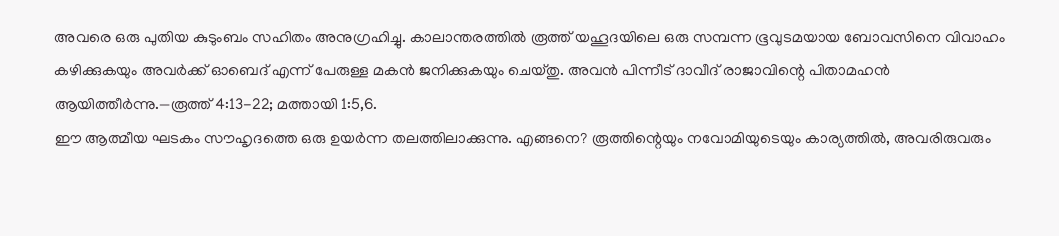അവരെ ഒരു പുതിയ കുടുംബം സഹിതം അനുഗ്രഹിച്ചു. കാലാന്തരത്തിൽ രൂത്ത് യഹൂദയിലെ ഒരു സമ്പന്ന ഭൂവുടമയായ ബോവസിനെ വിവാഹം കഴിക്കുകയും അവർക്ക് ഓബെദ് എന്ന് പേരുള്ള മകൻ ജനിക്കുകയും ചെയ്തു. അവൻ പിന്നീട് ദാവീദ് രാജാവിന്റെ പിതാമഹൻ ആയിത്തീർന്നു.—രൂത്ത് 4:13-22; മത്തായി 1:5,6.
ഈ ആത്മീയ ഘടകം സൗഹൃദത്തെ ഒരു ഉയർന്ന തലത്തിലാക്കുന്നു. എങ്ങനെ? രൂത്തിന്റെയും നവോമിയുടെയും കാര്യത്തിൽ, അവരിരുവരും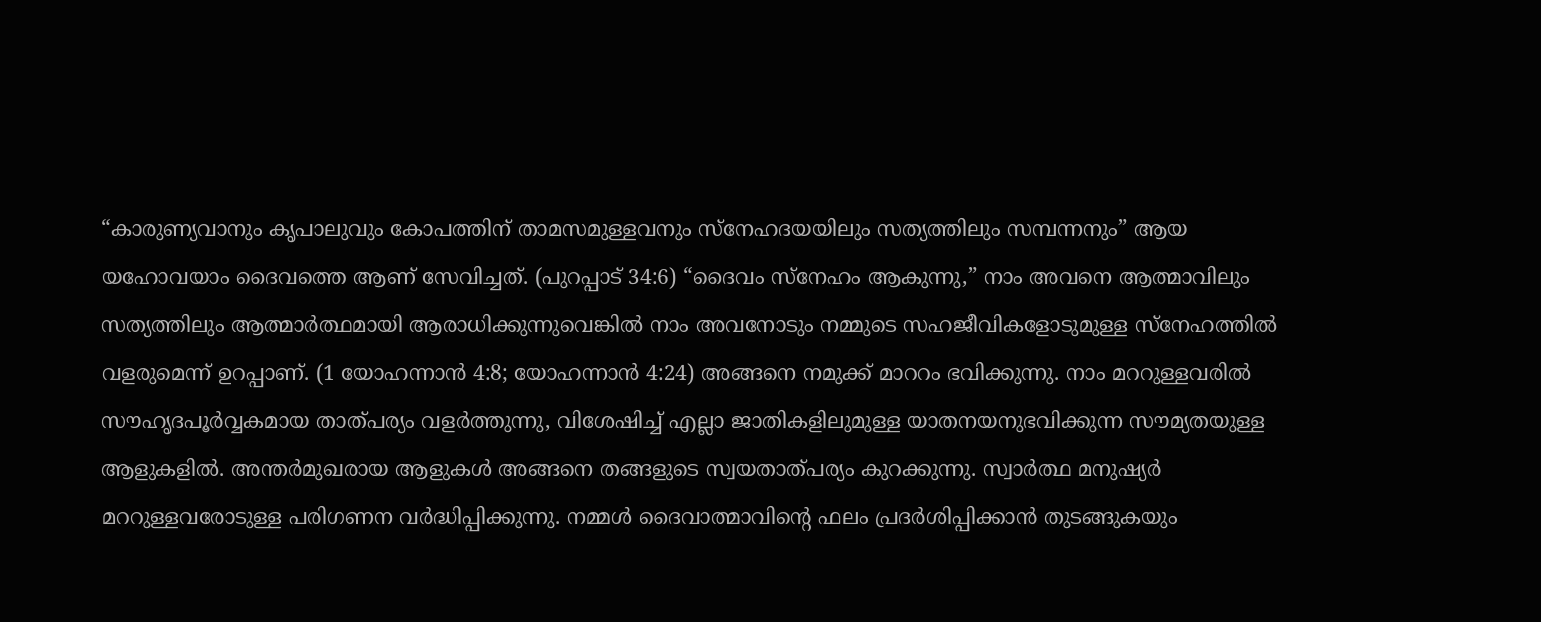“കാരുണ്യവാനും കൃപാലുവും കോപത്തിന് താമസമുള്ളവനും സ്നേഹദയയിലും സത്യത്തിലും സമ്പന്നനും” ആയ യഹോവയാം ദൈവത്തെ ആണ് സേവിച്ചത്. (പുറപ്പാട് 34:6) “ദൈവം സ്നേഹം ആകുന്നു,” നാം അവനെ ആത്മാവിലും സത്യത്തിലും ആത്മാർത്ഥമായി ആരാധിക്കുന്നുവെങ്കിൽ നാം അവനോടും നമ്മുടെ സഹജീവികളോടുമുള്ള സ്നേഹത്തിൽ വളരുമെന്ന് ഉറപ്പാണ്. (1 യോഹന്നാൻ 4:8; യോഹന്നാൻ 4:24) അങ്ങനെ നമുക്ക് മാററം ഭവിക്കുന്നു. നാം മററുള്ളവരിൽ സൗഹൃദപൂർവ്വകമായ താത്പര്യം വളർത്തുന്നു, വിശേഷിച്ച് എല്ലാ ജാതികളിലുമുള്ള യാതനയനുഭവിക്കുന്ന സൗമ്യതയുള്ള ആളുകളിൽ. അന്തർമുഖരായ ആളുകൾ അങ്ങനെ തങ്ങളുടെ സ്വയതാത്പര്യം കുറക്കുന്നു. സ്വാർത്ഥ മനുഷ്യർ മററുള്ളവരോടുള്ള പരിഗണന വർദ്ധിപ്പിക്കുന്നു. നമ്മൾ ദൈവാത്മാവിന്റെ ഫലം പ്രദർശിപ്പിക്കാൻ തുടങ്ങുകയും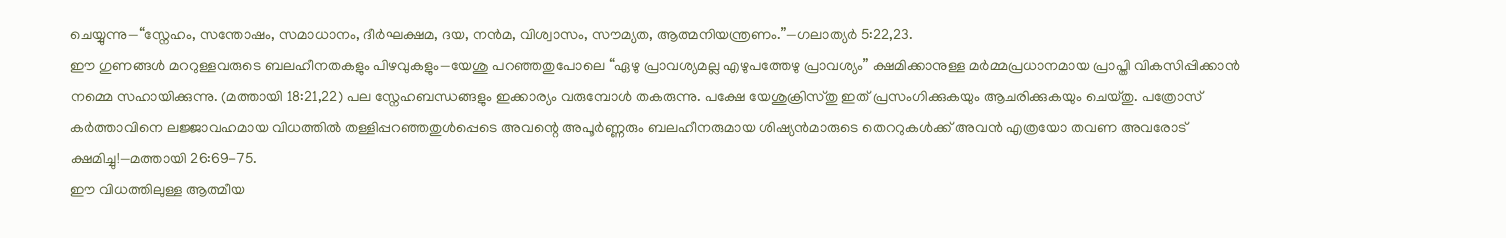ചെയ്യുന്നു—“സ്നേഹം, സന്തോഷം, സമാധാനം, ദീർഘക്ഷമ, ദയ, നൻമ, വിശ്വാസം, സൗമ്യത, ആത്മനിയന്ത്രണം.”—ഗലാത്യർ 5:22,23.
ഈ ഗുണങ്ങൾ മററുള്ളവരുടെ ബലഹീനതകളും പിഴവുകളും—യേശു പറഞ്ഞതുപോലെ “ഏഴു പ്രാവശ്യമല്ല എഴുപത്തേഴു പ്രാവശ്യം” ക്ഷമിക്കാനുള്ള മർമ്മപ്രധാനമായ പ്രാപ്തി വികസിപ്പിക്കാൻ നമ്മെ സഹായിക്കുന്നു. (മത്തായി 18:21,22) പല സ്നേഹബന്ധങ്ങളും ഇക്കാര്യം വരുമ്പോൾ തകരുന്നു. പക്ഷേ യേശുക്രിസ്തു ഇത് പ്രസംഗിക്കുകയും ആചരിക്കുകയും ചെയ്തു. പത്രോസ് കർത്താവിനെ ലജ്ജാവഹമായ വിധത്തിൽ തള്ളിപ്പറഞ്ഞതുൾപ്പെടെ അവന്റെ അപൂർണ്ണരും ബലഹീനരുമായ ശിഷ്യൻമാരുടെ തെററുകൾക്ക് അവൻ എത്രയോ തവണ അവരോട് ക്ഷമിച്ചു!—മത്തായി 26:69-75.
ഈ വിധത്തിലുള്ള ആത്മീയ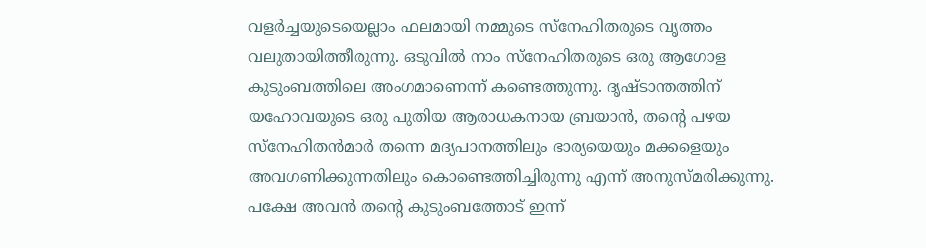വളർച്ചയുടെയെല്ലാം ഫലമായി നമ്മുടെ സ്നേഹിതരുടെ വൃത്തം വലുതായിത്തീരുന്നു. ഒടുവിൽ നാം സ്നേഹിതരുടെ ഒരു ആഗോള കുടുംബത്തിലെ അംഗമാണെന്ന് കണ്ടെത്തുന്നു. ദൃഷ്ടാന്തത്തിന് യഹോവയുടെ ഒരു പുതിയ ആരാധകനായ ബ്രയാൻ, തന്റെ പഴയ സ്നേഹിതൻമാർ തന്നെ മദ്യപാനത്തിലും ഭാര്യയെയും മക്കളെയും അവഗണിക്കുന്നതിലും കൊണ്ടെത്തിച്ചിരുന്നു എന്ന് അനുസ്മരിക്കുന്നു. പക്ഷേ അവൻ തന്റെ കുടുംബത്തോട് ഇന്ന്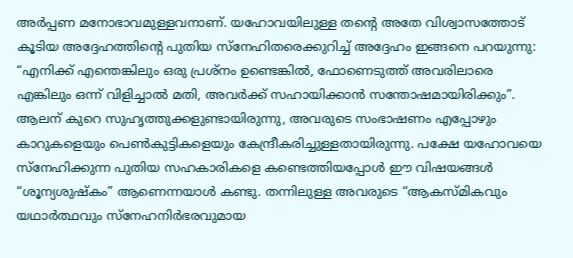അർപ്പണ മനോഭാവമുള്ളവനാണ്. യഹോവയിലുള്ള തന്റെ അതേ വിശ്വാസത്തോട് കൂടിയ അദ്ദേഹത്തിന്റെ പുതിയ സ്നേഹിതരെക്കുറിച്ച് അദ്ദേഹം ഇങ്ങനെ പറയുന്നു: “എനിക്ക് എന്തെങ്കിലും ഒരു പ്രശ്നം ഉണ്ടെങ്കിൽ, ഫോണെടുത്ത് അവരിലാരെ എങ്കിലും ഒന്ന് വിളിച്ചാൽ മതി, അവർക്ക് സഹായിക്കാൻ സന്തോഷമായിരിക്കും”.
ആലന് കുറെ സുഹൃത്തുക്കളുണ്ടായിരുന്നു, അവരുടെ സംഭാഷണം എപ്പോഴും കാറുകളെയും പെൺകുട്ടികളെയും കേന്ദ്രീകരിച്ചുള്ളതായിരുന്നു. പക്ഷേ യഹോവയെ സ്നേഹിക്കുന്ന പുതിയ സഹകാരികളെ കണ്ടെത്തിയപ്പോൾ ഈ വിഷയങ്ങൾ “ശൂന്യശുഷ്കം” ആണെന്നയാൾ കണ്ടു. തന്നിലുള്ള അവരുടെ “ആകസ്മികവും യഥാർത്ഥവും സ്നേഹനിർഭരവുമായ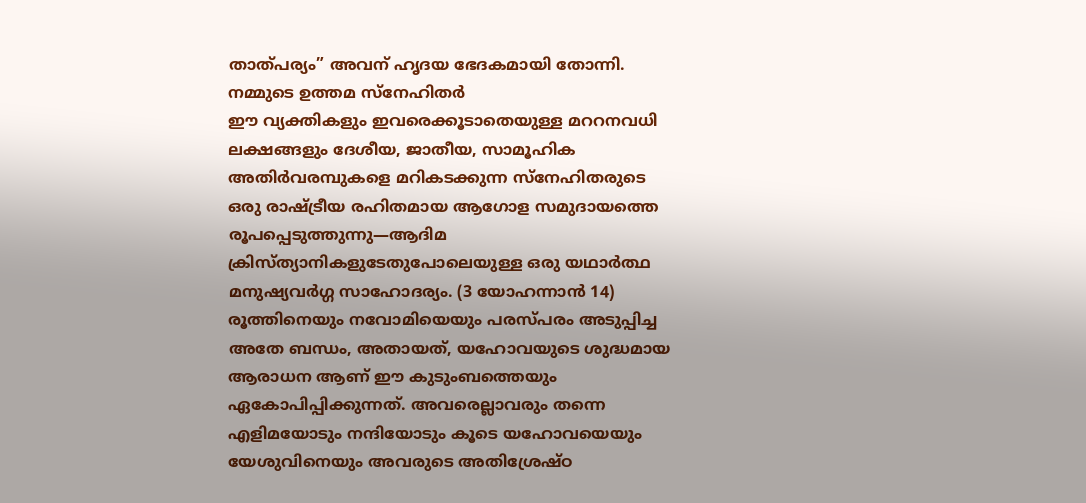താത്പര്യം” അവന് ഹൃദയ ഭേദകമായി തോന്നി.
നമ്മുടെ ഉത്തമ സ്നേഹിതർ
ഈ വ്യക്തികളും ഇവരെക്കൂടാതെയുള്ള മററനവധി ലക്ഷങ്ങളും ദേശീയ, ജാതീയ, സാമൂഹിക അതിർവരമ്പുകളെ മറികടക്കുന്ന സ്നേഹിതരുടെ ഒരു രാഷ്ട്രീയ രഹിതമായ ആഗോള സമുദായത്തെ രൂപപ്പെടുത്തുന്നു—ആദിമ ക്രിസ്ത്യാനികളുടേതുപോലെയുള്ള ഒരു യഥാർത്ഥ മനുഷ്യവർഗ്ഗ സാഹോദര്യം. (3 യോഹന്നാൻ 14) രൂത്തിനെയും നവോമിയെയും പരസ്പരം അടുപ്പിച്ച അതേ ബന്ധം, അതായത്, യഹോവയുടെ ശുദ്ധമായ ആരാധന ആണ് ഈ കുടുംബത്തെയും ഏകോപിപ്പിക്കുന്നത്. അവരെല്ലാവരും തന്നെ എളിമയോടും നന്ദിയോടും കൂടെ യഹോവയെയും യേശുവിനെയും അവരുടെ അതിശ്രേഷ്ഠ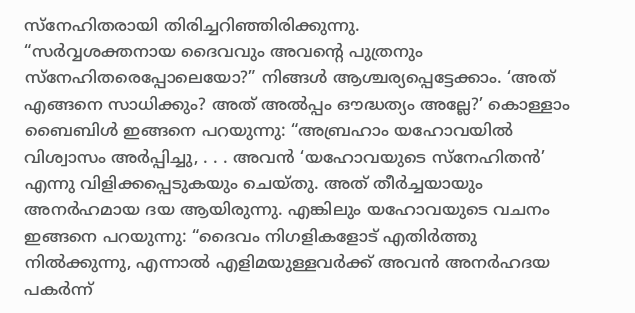സ്നേഹിതരായി തിരിച്ചറിഞ്ഞിരിക്കുന്നു.
“സർവ്വശക്തനായ ദൈവവും അവന്റെ പുത്രനും സ്നേഹിതരെപ്പോലെയോ?” നിങ്ങൾ ആശ്ചര്യപ്പെട്ടേക്കാം. ‘അത് എങ്ങനെ സാധിക്കും? അത് അൽപ്പം ഔദ്ധത്യം അല്ലേ?’ കൊള്ളാം ബൈബിൾ ഇങ്ങനെ പറയുന്നു: “അബ്രഹാം യഹോവയിൽ വിശ്വാസം അർപ്പിച്ചു, . . . അവൻ ‘യഹോവയുടെ സ്നേഹിതൻ’ എന്നു വിളിക്കപ്പെടുകയും ചെയ്തു. അത് തീർച്ചയായും അനർഹമായ ദയ ആയിരുന്നു. എങ്കിലും യഹോവയുടെ വചനം ഇങ്ങനെ പറയുന്നു: “ദൈവം നിഗളികളോട് എതിർത്തു നിൽക്കുന്നു, എന്നാൽ എളിമയുള്ളവർക്ക് അവൻ അനർഹദയ പകർന്ന്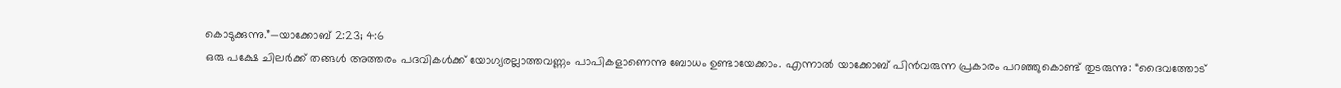കൊടുക്കുന്നു.”—യാക്കോബ് 2:23; 4:6
ഒരു പക്ഷേ ചിലർക്ക് തങ്ങൾ അത്തരം പദവികൾക്ക് യോഗ്യരല്ലാത്തവണ്ണം പാപികളാണെന്നു ബോധം ഉണ്ടായേക്കാം. എന്നാൽ യാക്കോബ് പിൻവരുന്ന പ്രകാരം പറഞ്ഞുകൊണ്ട് തുടരുന്നു: “ദൈവത്തോട്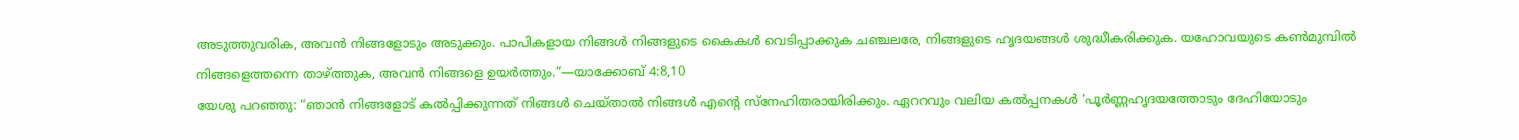അടുത്തുവരിക, അവൻ നിങ്ങളോടും അടുക്കും. പാപികളായ നിങ്ങൾ നിങ്ങളുടെ കൈകൾ വെടിപ്പാക്കുക ചഞ്ചലരേ, നിങ്ങളുടെ ഹൃദയങ്ങൾ ശുദ്ധീകരിക്കുക. യഹോവയുടെ കൺമുമ്പിൽ നിങ്ങളെത്തന്നെ താഴ്ത്തുക, അവൻ നിങ്ങളെ ഉയർത്തും.”—യാക്കോബ് 4:8,10
യേശു പറഞ്ഞു: “ഞാൻ നിങ്ങളോട് കൽപ്പിക്കുന്നത് നിങ്ങൾ ചെയ്താൽ നിങ്ങൾ എന്റെ സ്നേഹിതരായിരിക്കും. ഏററവും വലിയ കൽപ്പനകൾ ‘പൂർണ്ണഹൃദയത്തോടും ദേഹിയോടും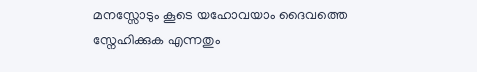മനസ്സോടും കൂടെ യഹോവയാം ദൈവത്തെ സ്നേഹിക്കുക എന്നതും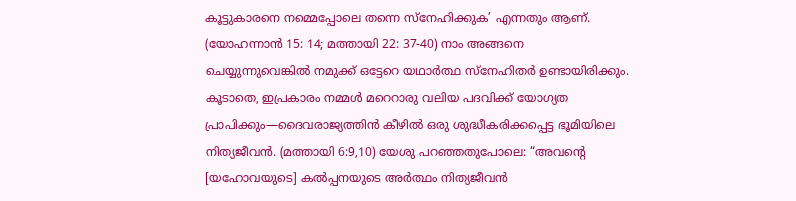കൂട്ടുകാരനെ നമ്മെപ്പോലെ തന്നെ സ്നേഹിക്കുക’ എന്നതും ആണ്. (യോഹന്നാൻ 15: 14; മത്തായി 22: 37-40) നാം അങ്ങനെ ചെയ്യുന്നുവെങ്കിൽ നമുക്ക് ഒട്ടേറെ യഥാർത്ഥ സ്നേഹിതർ ഉണ്ടായിരിക്കും. കൂടാതെ, ഇപ്രകാരം നമ്മൾ മറെറാരു വലിയ പദവിക്ക് യോഗ്യത പ്രാപിക്കും—ദൈവരാജ്യത്തിൻ കീഴിൽ ഒരു ശുദ്ധീകരിക്കപ്പെട്ട ഭൂമിയിലെ നിത്യജീവൻ. (മത്തായി 6:9,10) യേശു പറഞ്ഞതുപോലെ: “അവന്റെ [യഹോവയുടെ] കൽപ്പനയുടെ അർത്ഥം നിത്യജീവൻ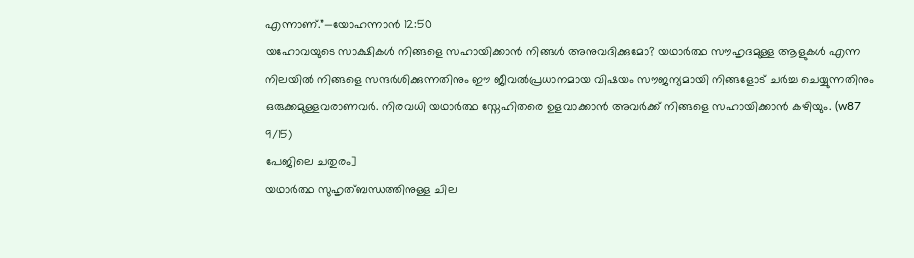എന്നാണ്.”—യോഹന്നാൻ 12:50
യഹോവയുടെ സാക്ഷികൾ നിങ്ങളെ സഹായിക്കാൻ നിങ്ങൾ അനുവദിക്കുമോ? യഥാർത്ഥ സൗഹൃദമുള്ള ആളുകൾ എന്ന നിലയിൽ നിങ്ങളെ സന്ദർശിക്കുന്നതിനും ഈ ജീവൽപ്രധാനമായ വിഷയം സൗജന്യമായി നിങ്ങളോട് ചർച്ച ചെയ്യുന്നതിനും ഒരുക്കമുള്ളവരാണവർ. നിരവധി യഥാർത്ഥ സ്നേഹിതരെ ഉളവാക്കാൻ അവർക്ക് നിങ്ങളെ സഹായിക്കാൻ കഴിയും. (w87 9/15)
പേജിലെ ചതുരം]
യഥാർത്ഥ സുഹൃത്ബന്ധത്തിനുള്ള ചില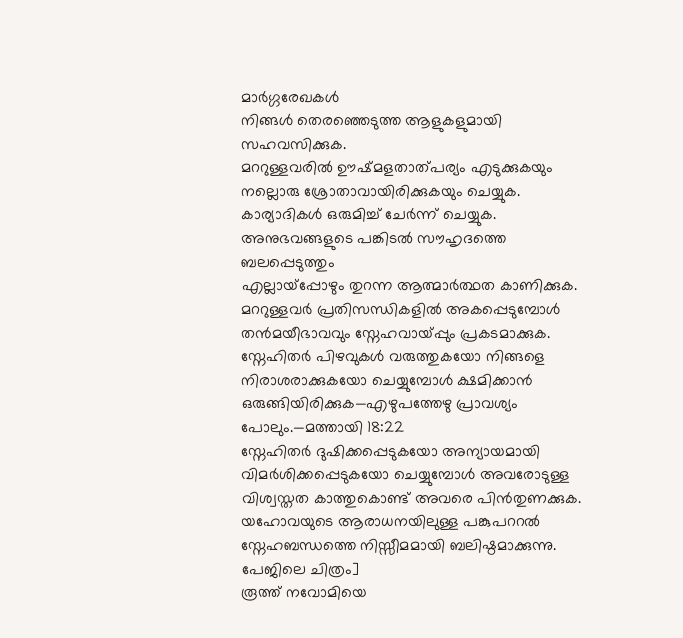മാർഗ്ഗരേഖകൾ
നിങ്ങൾ തെരഞ്ഞെടുത്ത ആളുകളുമായി സഹവസിക്കുക.
മററുള്ളവരിൽ ഊഷ്മളതാത്പര്യം എടുക്കുകയും നല്ലൊരു ശ്രോതാവായിരിക്കുകയും ചെയ്യുക.
കാര്യാദികൾ ഒരുമിച്ച് ചേർന്ന് ചെയ്യുക. അനുഭവങ്ങളുടെ പങ്കിടൽ സൗഹൃദത്തെ ബലപ്പെടുത്തും
എല്ലായ്പ്പോഴും തുറന്ന ആത്മാർത്ഥത കാണിക്കുക.
മററുള്ളവർ പ്രതിസന്ധികളിൽ അകപ്പെടുമ്പോൾ തൻമയീഭാവവും സ്നേഹവായ്പ്പും പ്രകടമാക്കുക.
സ്നേഹിതർ പിഴവുകൾ വരുത്തുകയോ നിങ്ങളെ നിരാശരാക്കുകയോ ചെയ്യുമ്പോൾ ക്ഷമിക്കാൻ ഒരുങ്ങിയിരിക്കുക—എഴുപത്തേഴു പ്രാവശ്യം പോലും.—മത്തായി 18:22
സ്നേഹിതർ ദുഷിക്കപ്പെടുകയോ അന്യായമായി വിമർശിക്കപ്പെടുകയോ ചെയ്യുമ്പോൾ അവരോടുള്ള വിശ്വസ്തത കാത്തുകൊണ്ട് അവരെ പിൻതുണക്കുക.
യഹോവയുടെ ആരാധനയിലുള്ള പങ്കുപററൽ സ്നേഹബന്ധത്തെ നിസ്സീമമായി ബലിഷ്ഠമാക്കുന്നു.
പേജിലെ ചിത്രം]
രൂത്ത് നവോമിയെ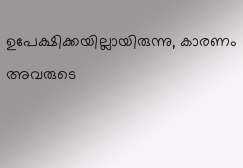ഉപേക്ഷിക്കയില്ലായിരുന്നു, കാരണം അവരുടെ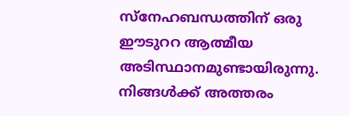സ്നേഹബന്ധത്തിന് ഒരു ഈടുററ ആത്മീയ അടിസ്ഥാനമുണ്ടായിരുന്നു. നിങ്ങൾക്ക് അത്തരം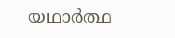യഥാർത്ഥ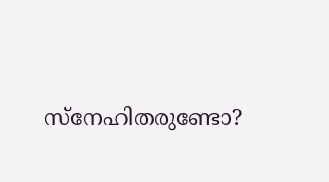സ്നേഹിതരുണ്ടോ?